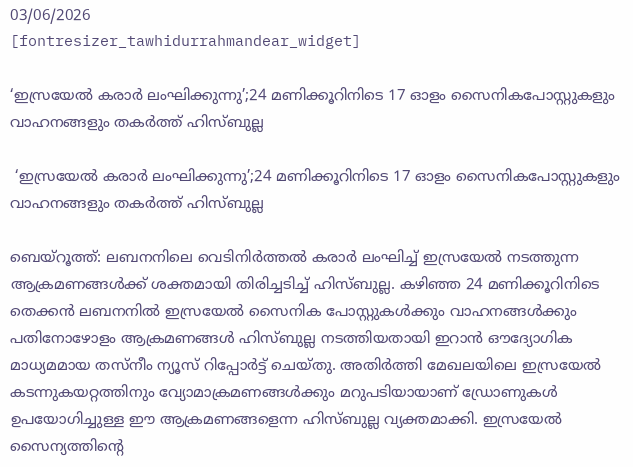03/06/2026
[fontresizer_tawhidurrahmandear_widget]

‘ഇസ്രയേൽ കരാർ ലംഘിക്കുന്നു’;24 മണിക്കൂറിനിടെ 17 ഓളം സൈനികപോസ്റ്റുകളും വാഹനങ്ങളും തകർത്ത് ഹിസ്ബുല്ല

 ‘ഇസ്രയേൽ കരാർ ലംഘിക്കുന്നു’;24 മണിക്കൂറിനിടെ 17 ഓളം സൈനികപോസ്റ്റുകളും വാഹനങ്ങളും തകർത്ത് ഹിസ്ബുല്ല

ബെയ്‌റൂത്ത്: ലബനനിലെ വെടിനിർത്തൽ കരാർ ലംഘിച്ച് ഇസ്രയേൽ നടത്തുന്ന ആക്രമണങ്ങൾക്ക് ശക്തമായി തിരിച്ചടിച്ച് ഹിസ്ബുല്ല. കഴിഞ്ഞ 24 മണിക്കൂറിനിടെ തെക്കൻ ലബനനിൽ ഇസ്രയേൽ സൈനിക പോസ്റ്റുകൾക്കും വാഹനങ്ങൾക്കും പതിനോഴോളം ആക്രമണങ്ങൾ ഹിസ്ബുല്ല നടത്തിയതായി ഇറാൻ ഔദ്യോഗിക മാധ്യമമായ തസ്‌നീം ന്യൂസ് റിപ്പോർട്ട് ചെയ്തു. അതിർത്തി മേഖലയിലെ ഇസ്രയേൽ കടന്നുകയറ്റത്തിനും വ്യോമാക്രമണങ്ങൾക്കും മറുപടിയായാണ് ഡ്രോണുകൾ ഉപയോഗിച്ചുള്ള ഈ ആക്രമണങ്ങളെന്ന ഹിസ്ബുല്ല വ്യക്തമാക്കി. ഇസ്രയേൽ സൈന്യത്തിന്റെ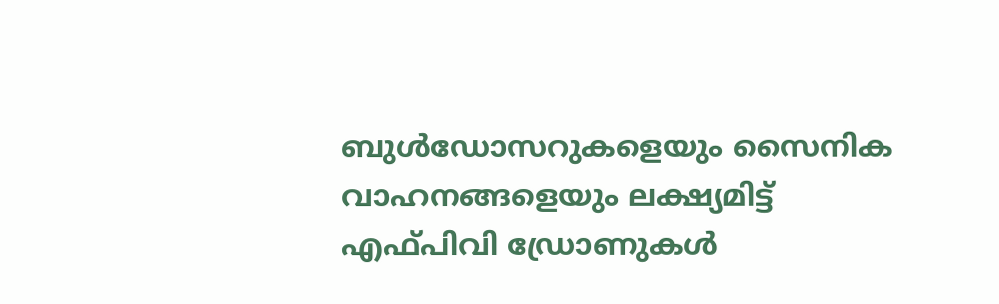ബുൾഡോസറുകളെയും സൈനിക വാഹനങ്ങളെയും ലക്ഷ്യമിട്ട് എഫ്പിവി ഡ്രോണുകൾ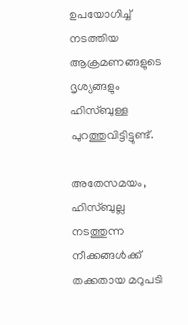ഉപയോഗിച്ച് നടത്തിയ ആക്രമണങ്ങളുടെ ദൃശ്യങ്ങളും ഹിസ്ബുള്ള പുറത്തുവിട്ടിട്ടുണ്ട്.

അതേസമയം, ഹിസ്ബുല്ല നടത്തുന്ന നീക്കങ്ങൾക്ക് തക്കതായ മറുപടി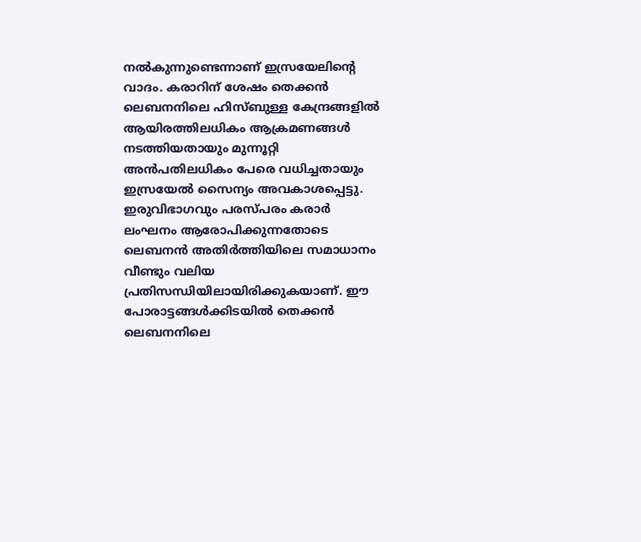നൽകുന്നുണ്ടെന്നാണ് ഇസ്രയേലിന്റെ വാദം. കരാറിന് ശേഷം തെക്കൻ ലെബനനിലെ ഹിസ്ബുള്ള കേന്ദ്രങ്ങളിൽ ആയിരത്തിലധികം ആക്രമണങ്ങൾ നടത്തിയതായും മുന്നൂറ്റി അൻപതിലധികം പേരെ വധിച്ചതായും ഇസ്രയേൽ സൈന്യം അവകാശപ്പെട്ടു. ഇരുവിഭാഗവും പരസ്പരം കരാർ ലംഘനം ആരോപിക്കുന്നതോടെ ലെബനൻ അതിർത്തിയിലെ സമാധാനം വീണ്ടും വലിയ പ്രതിസന്ധിയിലായിരിക്കുകയാണ്. ഈ പോരാട്ടങ്ങൾക്കിടയിൽ തെക്കൻ ലെബനനിലെ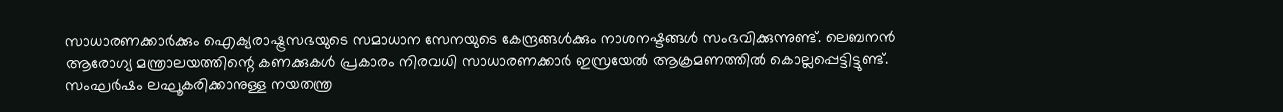സാധാരണക്കാർക്കും ഐക്യരാഷ്ട്രസഭയുടെ സമാധാന സേനയുടെ കേന്ദ്രങ്ങൾക്കും നാശനഷ്ടങ്ങൾ സംഭവിക്കുന്നുണ്ട്. ലെബനൻ ആരോഗ്യ മന്ത്രാലയത്തിന്റെ കണക്കുകൾ പ്രകാരം നിരവധി സാധാരണക്കാർ ഇസ്രയേൽ ആക്രമണത്തിൽ കൊല്ലപ്പെട്ടിട്ടുണ്ട്. സംഘർഷം ലഘൂകരിക്കാനുള്ള നയതന്ത്ര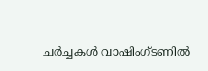ചർച്ചകൾ വാഷിംഗ്ടണിൽ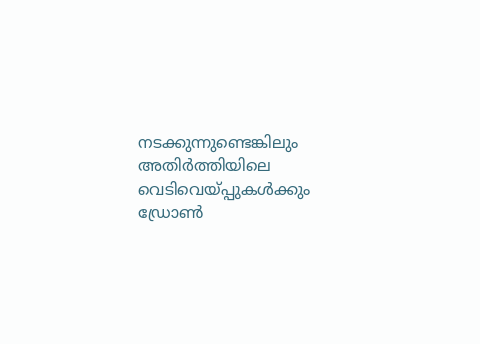നടക്കുന്നുണ്ടെങ്കിലും അതിർത്തിയിലെ വെടിവെയ്പ്പുകൾക്കും ഡ്രോൺ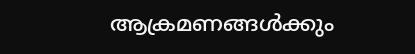ആക്രമണങ്ങൾക്കും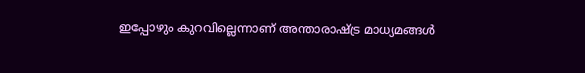ഇപ്പോഴും കുറവില്ലെന്നാണ് അന്താരാഷ്ട്ര മാധ്യമങ്ങൾ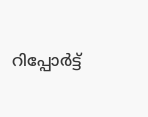റിപ്പോർട്ട്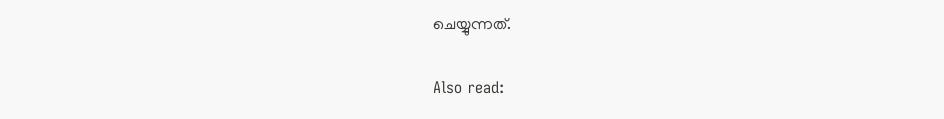ചെയ്യുന്നത്.

Also read: